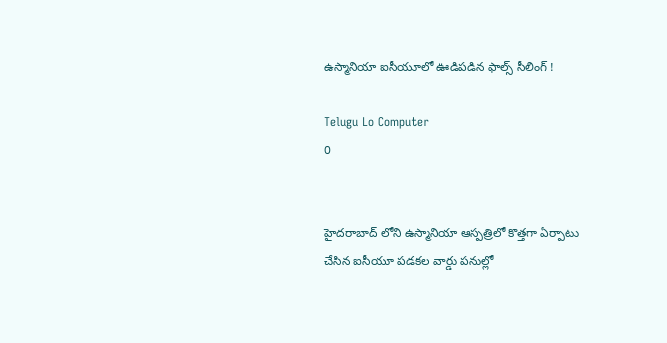ఉస్మానియా ఐసీయూలో ఊడిపడిన ఫాల్స్‌ సీలింగ్‌ !

Telugu Lo Computer
0


హైదరాబాద్ లోని ఉస్మానియా ఆస్పత్రిలో కొత్తగా ఏర్పాటు చేసిన ఐసీయూ పడకల వార్డు పనుల్లో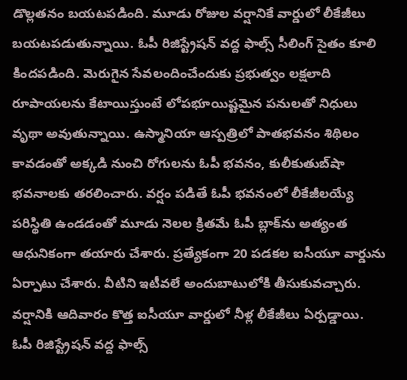డొల్లతనం బయటపడింది. మూడు రోజుల వర్షానికే వార్డులో లీకేజీలు బయటపడుతున్నాయి. ఓపీ రిజిస్ట్రేషన్‌ వద్ద ఫాల్స్‌ సీలింగ్‌ సైతం కూలి కిందపడింది. మెరుగైన సేవలందించేందుకు ప్రభుత్వం లక్షలాది రూపాయలను కేటాయిస్తుంటే లోపభూయిష్టమైన పనులతో నిధులు వృథా అవుతున్నాయి. ఉస్మానియా ఆస్పత్రిలో పాతభవనం శిథిలం కావడంతో అక్కడి నుంచి రోగులను ఓపీ భవనం, కులీకుతుబ్‌షా భవనాలకు తరలించారు. వర్షం పడితే ఓపీ భవనంలో లీకేజీలయ్యే పరిస్థితి ఉండడంతో మూడు నెలల క్రితమే ఓపీ బ్లాక్‌ను అత్యంత ఆధునికంగా తయారు చేశారు. ప్రత్యేకంగా 20 పడకల ఐసీయూ వార్డును ఏర్పాటు చేశారు. వీటిని ఇటీవలే అందుబాటులోకి తీసుకువచ్చారు. వర్షానికి ఆదివారం కొత్త ఐసీయూ వార్డులో నీళ్ల లీకేజీలు ఏర్పడ్డాయి. ఓపీ రిజిస్ట్రేషన్‌ వద్ద ఫాల్స్‌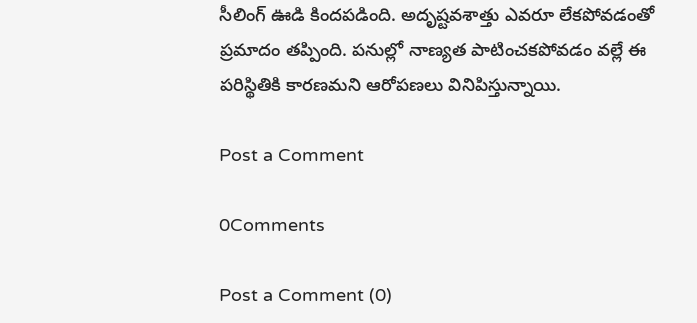సీలింగ్‌ ఊడి కిందపడింది. అదృష్టవశాత్తు ఎవరూ లేకపోవడంతో ప్రమాదం తప్పింది. పనుల్లో నాణ్యత పాటించకపోవడం వల్లే ఈ పరిస్థితికి కారణమని ఆరోపణలు వినిపిస్తున్నాయి.

Post a Comment

0Comments

Post a Comment (0)